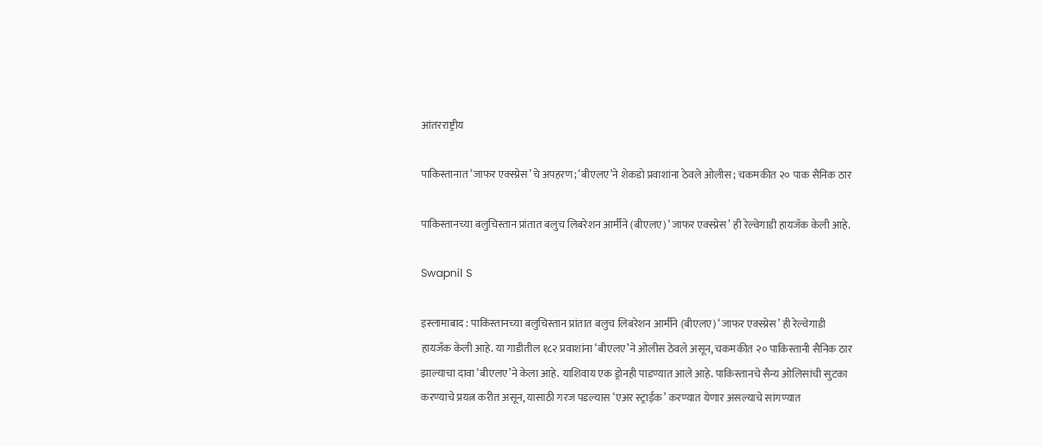आंतरराष्ट्रीय

पाकिस्तानात ‘जाफर एक्स्प्रेस’चे अपहरण; ‘बीएलए’ने शेकडो प्रवाशांना ठेवले ओलीस; चकमकीत २० पाक सैनिक ठार

पाकिस्तानच्या बलुचिस्तान प्रांतात बलुच लिबरेशन आर्मीने (बीएलए) ‘जाफर एक्स्प्रेस’ ही रेल्वेगाडी हायजॅक केली आहे.

Swapnil S

इस्लामाबाद : पाकिस्तानच्या बलुचिस्तान प्रांतात बलुच लिबरेशन आर्मीने (बीएलए) ‘जाफर एक्स्प्रेस’ ही रेल्वेगाडी हायजॅक केली आहे. या गाडीतील १८२ प्रवाशांना ‘बीएलए’ने ओलीस ठेवले असून, चकमकीत २० पाकिस्तानी सैनिक ठार झाल्याचा दावा ‘बीएलए’ने केला आहे. याशिवाय एक ड्रोनही पाडण्यात आले आहे. पाकिस्तानचे सैन्य ओलिसांची सुटका करण्याचे प्रयत्न करीत असून, यासाठी गरज पडल्यास ‘एअर स्ट्राईक’ करण्यात येणार असल्याचे सांगण्यात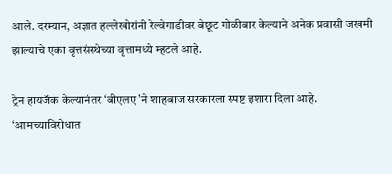आले. दरम्यान, अज्ञात हल्लेखोरांनी रेल्वेगाडीवर बेछूट गोळीबार केल्याने अनेक प्रवासी जखमी झाल्याचे एका वृत्तसंस्थेच्या वृत्तामध्ये म्हटले आहे.

ट्रेन हायजॅक केल्यानंतर ‘बीएलए’ने शाहबाज सरकारला स्पष्ट इशारा दिला आहे. ‘आमच्याविरोधात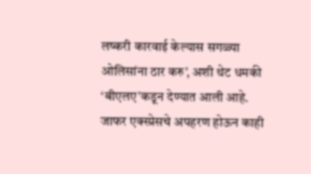लष्करी कारवाई केल्यास सगळ्या ओलिसांना ठार करु’, अशी थेट धमकी ‘बीएलए’कडून देण्यात आली आहे. जाफर एक्स्प्रेसचे अपहरण होऊन काही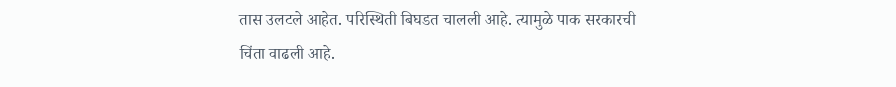तास उलटले आहेत. परिस्थिती बिघडत चालली आहे. त्यामुळे पाक सरकारची चिंता वाढली आहे.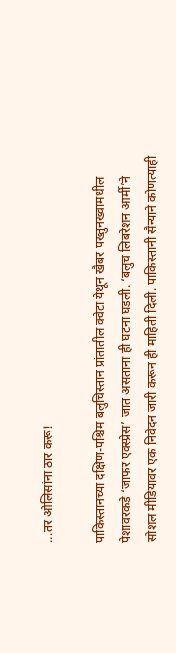...तर ओलिसांना ठार करू!

पाकिस्तानच्या दक्षिण-पश्चिम बलुचिस्तान प्रांतातील क्वेटा येथून खैबर पख्तुनख्वामधील पेशावरकडे ‘जाफर एक्स्प्रेस’ जात असताना ही घटना घडली. ‘बलुच लिबरेशन आर्मी’ने सोशल मीडियावर एक निवेदन जारी करून ही माहिती दिली. पाकिस्तानी सैन्याने कोणत्याही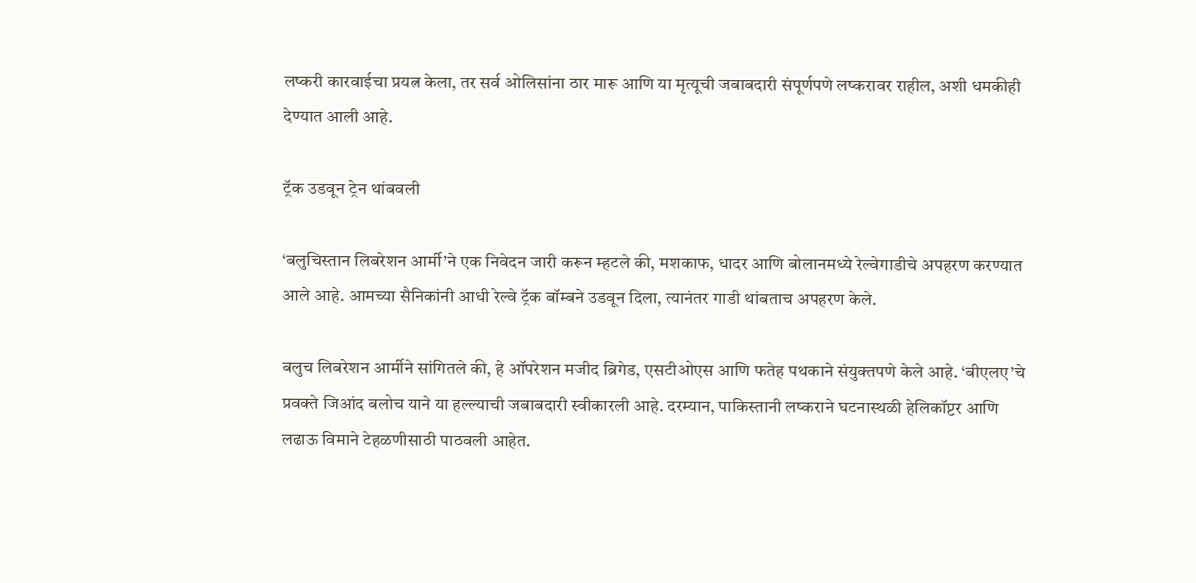लष्करी कारवाईचा प्रयत्न केला, तर सर्व ओलिसांना ठार मारू आणि या मृत्यूची जबाबदारी संपूर्णपणे लष्करावर राहील, अशी धमकीही देण्यात आली आहे.

ट्रॅक उडवून ट्रेन थांबवली

‘बलुचिस्तान लिबरेशन आर्मी’ने एक निवेदन जारी करून म्हटले की, मशकाफ, धादर आणि बोलानमध्ये रेल्वेगाडीचे अपहरण करण्यात आले आहे. आमच्या सैनिकांनी आधी रेल्वे ट्रॅक बॉम्बने उडवून दिला, त्यानंतर गाडी थांबताच अपहरण केले.

बलुच लिबरेशन आर्मीने सांगितले की, हे ऑपरेशन मजीद ब्रिगेड, एसटीओएस आणि फतेह पथकाने संयुक्तपणे केले आहे. ‘बीएलए’चे प्रवक्ते जिआंद बलोच याने या हल्ल्याची जबाबदारी स्वीकारली आहे. दरम्यान, पाकिस्तानी लष्कराने घटनास्थळी हेलिकॉप्टर आणि लढाऊ विमाने टेहळणीसाठी पाठवली आहेत.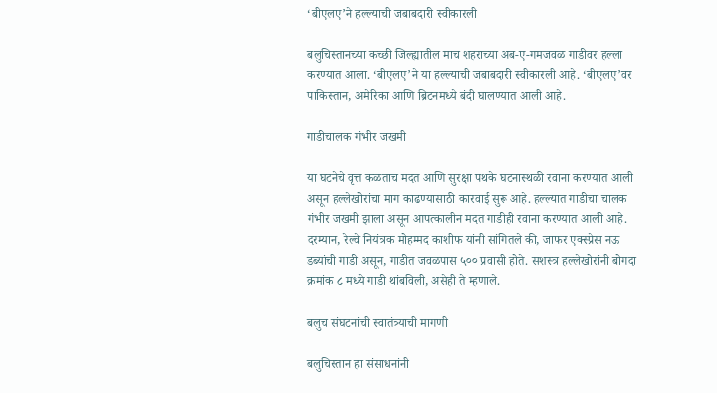‘बीएलए’ने हल्ल्याची जबाबदारी स्वीकारली

बलुचिस्तानच्या कच्छी जिल्ह्यातील माच शहराच्या अब-ए-गमजवळ गाडीवर हल्ला करण्यात आला. ‘बीएलए’ने या हल्ल्याची जबाबदारी स्वीकारली आहे. ‘बीएलए’वर पाकिस्तान, अमेरिका आणि ब्रिटनमध्ये बंदी घालण्यात आली आहे.

गाडीचालक गंभीर जखमी

या घटनेचे वृत्त कळताच मदत आणि सुरक्षा पथके घटनास्थळी रवाना करण्यात आली असून हल्लेखोरांचा माग काढण्यासाठी कारवाई सुरू आहे. हल्ल्यात गाडीचा चालक गंभीर जखमी झाला असून आपत्कालीन मदत गाडीही रवाना करण्यात आली आहे. दरम्यान, रेल्वे नियंत्रक मोहम्मद काशीफ यांनी सांगितले की, जाफर एक्स्प्रेस नऊ डब्यांची गाडी असून, गाडीत जवळपास ५०० प्रवासी होते. सशस्त्र हल्लेखोरांनी बोगदा क्रमांक ८ मध्ये गाडी थांबविली, असेही ते म्हणाले.

बलुच संघटनांची स्वातंत्र्याची मागणी

बलुचिस्तान हा संसाधनांनी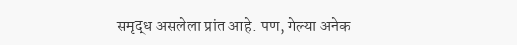समृद्ध असलेला प्रांत आहे. पण, गेल्या अनेक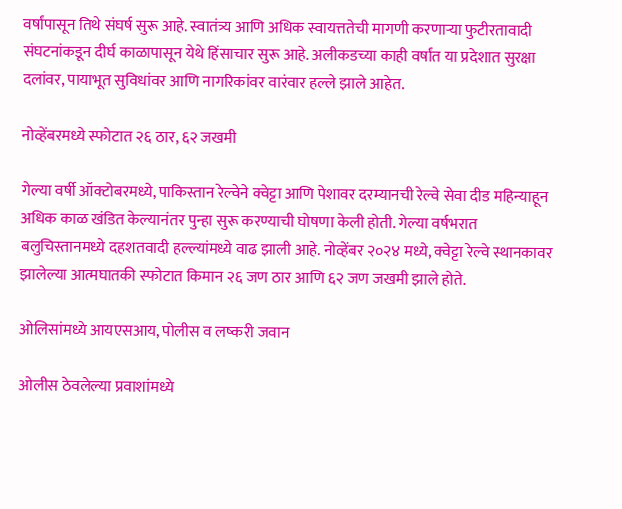वर्षांपासून तिथे संघर्ष सुरू आहे. स्वातंत्र्य आणि अधिक स्वायत्ततेची मागणी करणाऱ्या फुटीरतावादी संघटनांकडून दीर्घ काळापासून येथे हिंसाचार सुरू आहे. अलीकडच्या काही वर्षांत या प्रदेशात सुरक्षा दलांवर, पायाभूत सुविधांवर आणि नागरिकांवर वारंवार हल्ले झाले आहेत.

नोव्हेंबरमध्ये स्फोटात २६ ठार, ६२ जखमी

गेल्या वर्षी ऑक्टोबरमध्ये, पाकिस्तान रेल्वेने क्वेट्टा आणि पेशावर दरम्यानची रेल्वे सेवा दीड महिन्याहून अधिक काळ खंडित केल्यानंतर पुन्हा सुरू करण्याची घोषणा केली होती. गेल्या वर्षभरात बलुचिस्तानमध्ये दहशतवादी हल्ल्यांमध्ये वाढ झाली आहे. नोव्हेंबर २०२४ मध्ये, क्वेट्टा रेल्वे स्थानकावर झालेल्या आत्मघातकी स्फोटात किमान २६ जण ठार आणि ६२ जण जखमी झाले होते.

ओलिसांमध्ये आयएसआय, पोलीस व लष्करी जवान

ओलीस ठेवलेल्या प्रवाशांमध्ये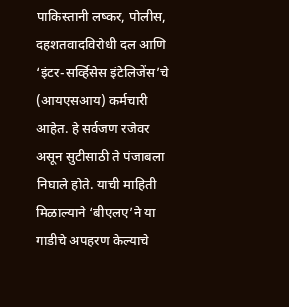पाकिस्तानी लष्कर, पोलीस, दहशतवादविरोधी दल आणि ‘इंटर-सर्व्हिसेस इंटेलिजेंस’चे (आयएसआय) कर्मचारी आहेत. हे सर्वजण रजेवर असून सुटीसाठी ते पंजाबला निघाले होते. याची माहिती मिळाल्याने ‘बीएलए’ने या गाडीचे अपहरण केल्याचे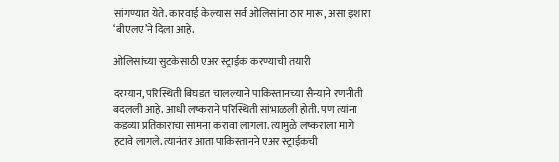सांगण्यात येते. कारवाई केल्यास सर्व ओलिसांना ठार मारू, असा इशारा ‘बीएलए’ने दिला आहे.

ओलिसांच्या सुटकेसाठी एअर स्ट्राईक करण्याची तयारी

दरम्यान, परिस्थिती बिघडत चालल्याने पाकिस्तानच्या सैन्याने रणनीती बदलली आहे. आधी लष्कराने परिस्थिती सांभाळली होती. पण त्यांना कडव्या प्रतिकाराचा सामना करावा लागला. त्यामुळे लष्कराला मागे हटावे लागले. त्यानंतर आता पाकिस्तानने एअर स्ट्राईकची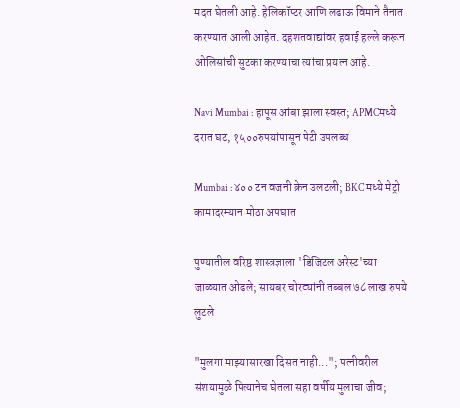मदत घेतली आहे. हेलिकॉप्टर आणि लढाऊ विमाने तैनात करण्यात आली आहेत. दहशतवाद्यांवर हवाई हल्ले करून ओलिसांची सुटका करण्याचा त्यांचा प्रयत्न आहे.

Navi Mumbai : हापूस आंबा झाला स्वस्त; APMCमध्ये दरात घट, १५००रुपयांपासून पेटी उपलब्ध

Mumbai : ४०० टन वजनी क्रेन उलटली; BKC मध्ये मेट्रो कामादरम्यान मोठा अपघात

पुण्यातील वरिष्ठ शास्त्रज्ञाला 'डिजिटल अरेस्ट'च्या जाळ्यात ओढले; सायबर चोरट्यांनी तब्बल ७८ लाख रुपये लुटले

"मुलगा माझ्यासारखा दिसत नाही..."; पत्नीवरील संशयामुळे पित्यानेच घेतला सहा वर्षीय मुलाचा जीव;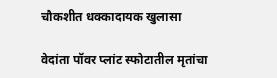चौकशीत धक्कादायक खुलासा

वेदांता पॉवर प्लांट स्फोटातील मृतांचा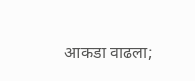आकडा वाढला;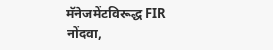मॅनेजमेंटविरूद्ध FIR नोंदवा,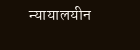न्यायालयीन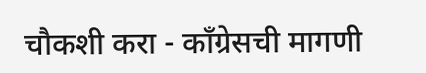चौकशी करा - काँग्रेसची मागणी